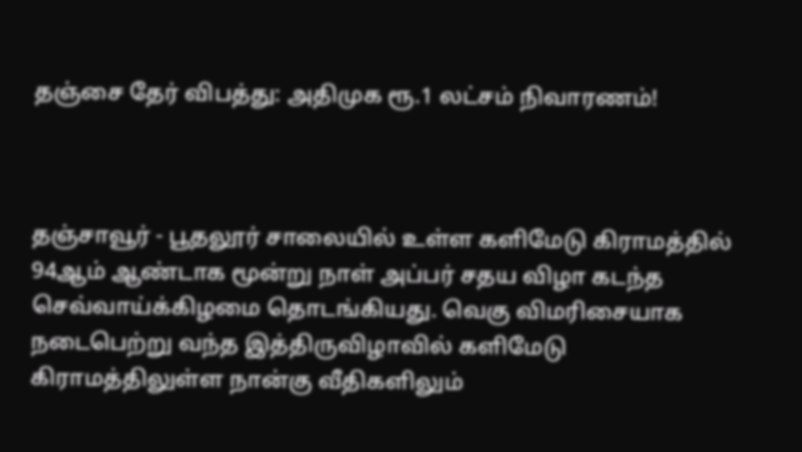தஞ்சை தேர் விபத்து: அதிமுக ரூ.1 லட்சம் நிவாரணம்!



தஞ்சாவூர் - பூதலூர் சாலையில் உள்ள களிமேடு கிராமத்தில் 94ஆம் ஆண்டாக மூன்று நாள் அப்பர் சதய விழா கடந்த செவ்வாய்க்கிழமை தொடங்கியது. வெகு விமரிசையாக நடைபெற்று வந்த இத்திருவிழாவில் களிமேடு கிராமத்திலுள்ள நான்கு வீதிகளிலும்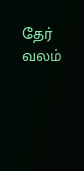தேர் வலம்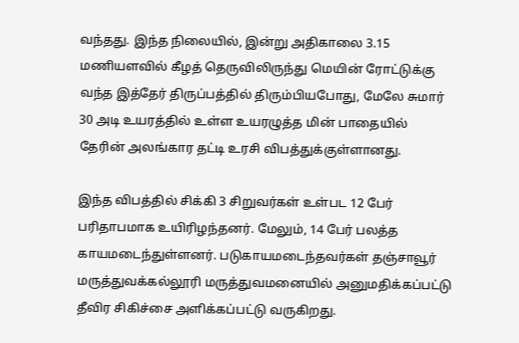வந்தது. இந்த நிலையில், இன்று அதிகாலை 3.15 மணியளவில் கீழத் தெருவிலிருந்து மெயின் ரோட்டுக்கு வந்த இத்தேர் திருப்பத்தில் திரும்பியபோது, மேலே சுமார் 30 அடி உயரத்தில் உள்ள உயரழுத்த மின் பாதையில் தேரின் அலங்கார தட்டி உரசி விபத்துக்குள்ளானது.

இந்த விபத்தில் சிக்கி 3 சிறுவர்கள் உள்பட 12 பேர் பரிதாபமாக உயிரிழந்தனர். மேலும், 14 பேர் பலத்த காயமடைந்துள்ளனர். படுகாயமடைந்தவர்கள் தஞ்சாவூர் மருத்துவக்கல்லூரி மருத்துவமனையில் அனுமதிக்கப்பட்டு தீவிர சிகிச்சை அளிக்கப்பட்டு வருகிறது.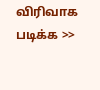விரிவாக படிக்க >>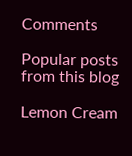Comments

Popular posts from this blog

Lemon Cream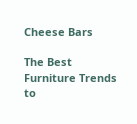Cheese Bars

The Best Furniture Trends to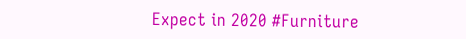Expect in 2020 #Furniture